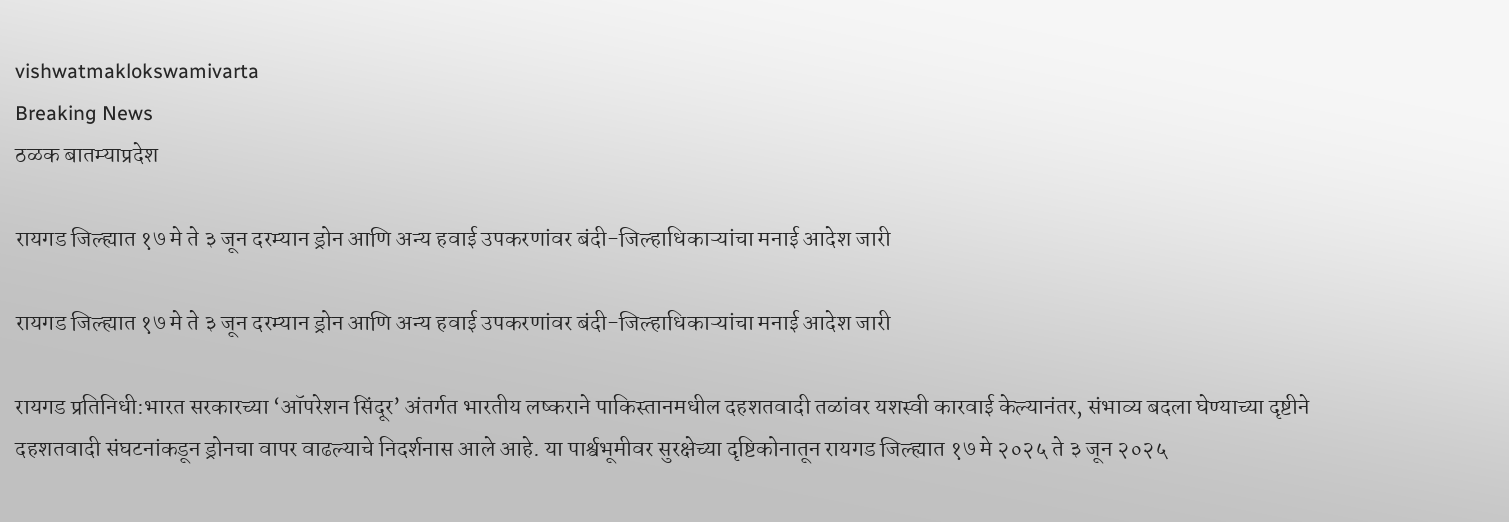vishwatmaklokswamivarta
Breaking News
ठळक बातम्याप्रदेश

रायगड जिल्ह्यात १७ मे ते ३ जून दरम्यान ड्रोन आणि अन्य हवाई उपकरणांवर बंदी-जिल्हाधिकाऱ्यांचा मनाई आदेश जारी

रायगड जिल्ह्यात १७ मे ते ३ जून दरम्यान ड्रोन आणि अन्य हवाई उपकरणांवर बंदी-जिल्हाधिकाऱ्यांचा मनाई आदेश जारी

रायगड प्रतिनिधी:भारत सरकारच्या ‘ऑपरेशन सिंदूर’ अंतर्गत भारतीय लष्कराने पाकिस्तानमधील दहशतवादी तळांवर यशस्वी कारवाई केल्यानंतर, संभाव्य बदला घेण्याच्या दृष्टीने दहशतवादी संघटनांकडून ड्रोनचा वापर वाढल्याचे निदर्शनास आले आहे. या पार्श्वभूमीवर सुरक्षेच्या दृष्टिकोनातून रायगड जिल्ह्यात १७ मे २०२५ ते ३ जून २०२५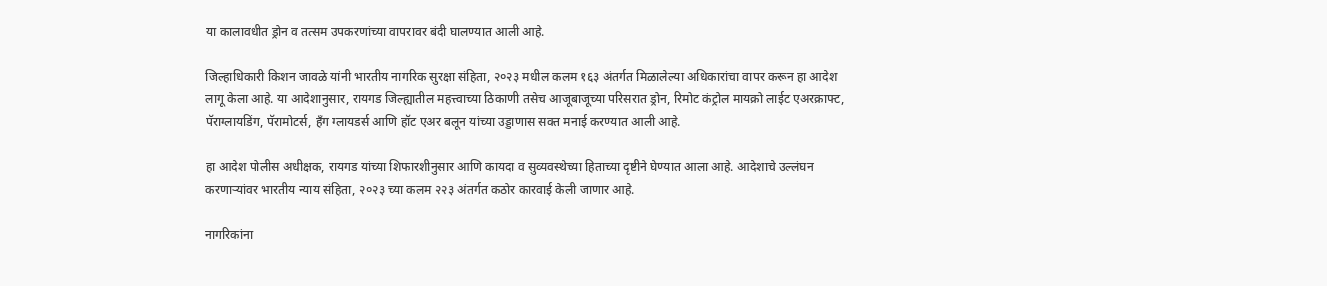या कालावधीत ड्रोन व तत्सम उपकरणांच्या वापरावर बंदी घालण्यात आली आहे.

जिल्हाधिकारी किशन जावळे यांनी भारतीय नागरिक सुरक्षा संहिता, २०२३ मधील कलम १६३ अंतर्गत मिळालेल्या अधिकारांचा वापर करून हा आदेश लागू केला आहे. या आदेशानुसार, रायगड जिल्ह्यातील महत्त्वाच्या ठिकाणी तसेच आजूबाजूच्या परिसरात ड्रोन, रिमोट कंट्रोल मायक्रो लाईट एअरक्राफ्ट, पॅराग्लायडिंग, पॅरामोटर्स, हँग ग्लायडर्स आणि हॉट एअर बलून यांच्या उड्डाणास सक्त मनाई करण्यात आली आहे.

हा आदेश पोलीस अधीक्षक, रायगड यांच्या शिफारशीनुसार आणि कायदा व सुव्यवस्थेच्या हिताच्या दृष्टीने घेण्यात आला आहे. आदेशाचे उल्लंघन करणाऱ्यांवर भारतीय न्याय संहिता, २०२३ च्या कलम २२३ अंतर्गत कठोर कारवाई केली जाणार आहे.

नागरिकांना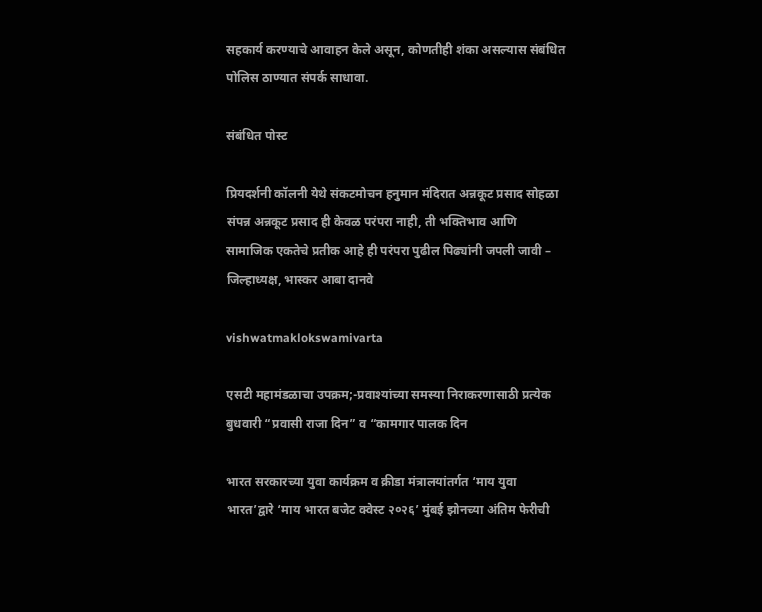सहकार्य करण्याचे आवाहन केले असून, कोणतीही शंका असल्यास संबंधित पोलिस ठाण्यात संपर्क साधावा.

संबंधित पोस्ट

प्रियदर्शनी कॉलनी येथे संकटमोचन हनुमान मंदिरात अन्नकूट प्रसाद सोहळा संपन्न अन्नकूट प्रसाद ही केवळ परंपरा नाही, ती भक्तिभाव आणि सामाजिक एकतेचे प्रतीक आहे ही परंपरा पुढील पिढ्यांनी जपली जावी – जिल्हाध्यक्ष, भास्कर आबा दानवे

vishwatmaklokswamivarta

एसटी महामंडळाचा उपक्रम;-प्रवाश्यांच्या समस्या निराकरणासाठी प्रत्येक बुधवारी “प्रवासी राजा दिन” व “कामगार पालक दिन

भारत सरकारच्या युवा कार्यक्रम व क्रीडा मंत्रालयांतर्गत ‘माय युवा भारत’द्वारे ‘माय भारत बजेट क्वेस्ट २०२६’ मुंबई झोनच्या अंतिम फेरीची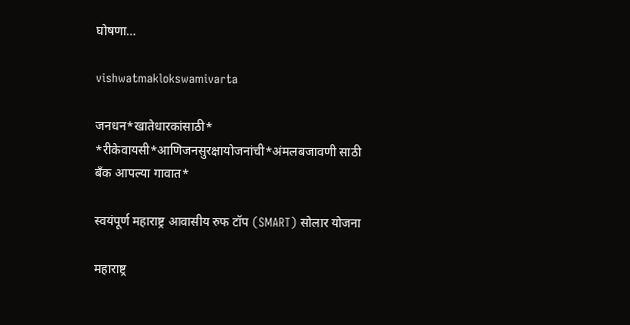घोषणा…

vishwatmaklokswamivarta

जनधन*खातेधारकांसाठी* *रीकेवायसी*आणिजनसुरक्षायोजनांची*अंमलबजावणी साठी बँक आपल्या गावात*

स्वयंपूर्ण महाराष्ट्र आवासीय रुफ टॉप (SMART) सोलार योजना

महाराष्ट्र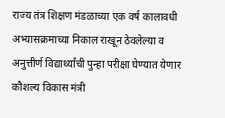राज्य तंत्र शिक्षण मंडळाच्या एक वर्ष कालावधी अभ्यासक्रमाच्या निकाल राखून ठेवलेल्या व अनुत्तीर्ण विद्यार्थ्यांची पुन्हा परीक्षा घेण्यात येणार कौशल्य विकास मंत्री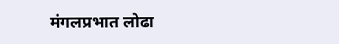मंगलप्रभात लोढा